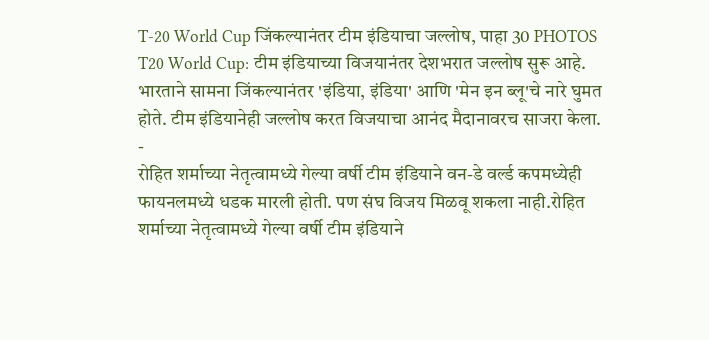T-20 World Cup जिंकल्यानंतर टीम इंडियाचा जल्लोष, पाहा 30 PHOTOS
T20 World Cup: टीम इंडियाच्या विजयानंतर देशभरात जल्लोष सुरू आहे. भारताने सामना जिंकल्यानंतर 'इंडिया, इंडिया' आणि 'मेन इन ब्लू'चे नारे घुमत होते. टीम इंडियानेही जल्लोष करत विजयाचा आनंद मैदानावरच साजरा केला.
-
रोहित शर्माच्या नेतृत्वामध्ये गेल्या वर्षी टीम इंडियाने वन-डे वर्ल्ड कपमध्येही फायनलमध्ये धडक मारली होती. पण संघ विजय मिळवू शकला नाही.रोहित शर्माच्या नेतृत्वामध्ये गेल्या वर्षी टीम इंडियाने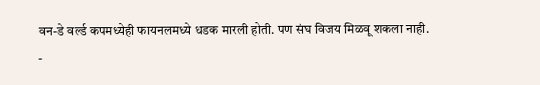वन-डे वर्ल्ड कपमध्येही फायनलमध्ये धडक मारली होती. पण संघ विजय मिळवू शकला नाही.
-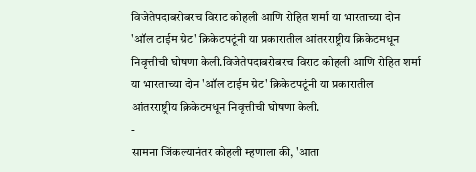विजेतेपदाबरोबरच विराट कोहली आणि रोहित शर्मा या भारताच्या दोन 'ऑल टाईम ग्रेट' क्रिकेटपटूंनी या प्रकारातील आंतरराष्ट्रीय क्रिकेटमधून निवृत्तीची घोषणा केली.विजेतेपदाबरोबरच विराट कोहली आणि रोहित शर्मा या भारताच्या दोन 'ऑल टाईम ग्रेट' क्रिकेटपटूंनी या प्रकारातील आंतरराष्ट्रीय क्रिकेटमधून निवृत्तीची घोषणा केली.
-
सामना जिंकल्यानंतर कोहली म्हणाला की, 'आता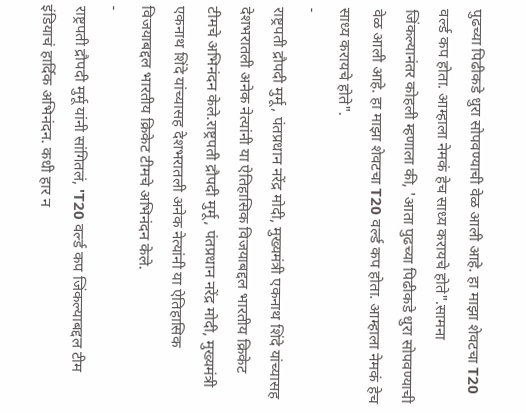पुढच्या पिढीकडे धुरा सोपवण्याची वेळ आली आहे. हा माझा शेवटचा T20 वर्ल्ड कप होता. आम्हाला नेमकं हेच साध्य करायचे होते".सामना जिंकल्यानंतर कोहली म्हणाला की, 'आता पुढच्या पिढीकडे धुरा सोपवण्याची वेळ आली आहे. हा माझा शेवटचा T20 वर्ल्ड कप होता. आम्हाला नेमकं हेच साध्य करायचे होते".
-
राष्ट्रपती द्रौपदी मुर्मू, पंतप्रधान नरेंद्र मोदी, मुख्यमंत्री एकनाथ शिंदे यांच्यासह देशभरातली अनेक नेत्यांनी या ऐतिहासिक विजयाबद्दल भारतीय क्रिकेट टीमचे अभिनंदन केले.राष्ट्रपती द्रौपदी मुर्मू, पंतप्रधान नरेंद्र मोदी, मुख्यमंत्री एकनाथ शिंदे यांच्यासह देशभरातली अनेक नेत्यांनी या ऐतिहासिक विजयाबद्दल भारतीय क्रिकेट टीमचे अभिनंदन केले.
-
राष्ट्रपती द्रौपदी मुर्मू यांनी सांगितलं, 'T20 वर्ल्ड कप जिंकल्याबद्दल टीम इंडियाचं हार्दिक अभिनंदन. कधी हार न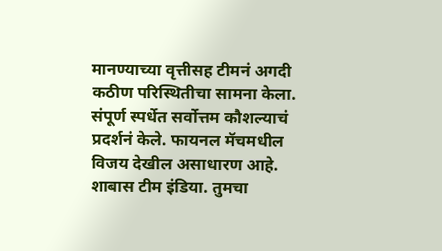मानण्याच्या वृत्तीसह टीमनं अगदी कठीण परिस्थितीचा सामना केला. संपूर्ण स्पर्धेत सर्वोत्तम कौशल्याचं प्रदर्शनं केले. फायनल मॅचमधील विजय देखील असाधारण आहे. शाबास टीम इंडिया. तुमचा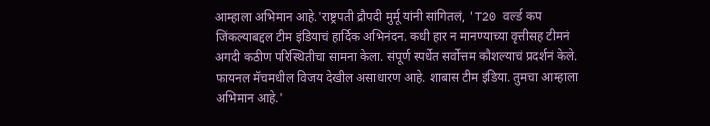आम्हाला अभिमान आहे.'राष्ट्रपती द्रौपदी मुर्मू यांनी सांगितलं, 'T20 वर्ल्ड कप जिंकल्याबद्दल टीम इंडियाचं हार्दिक अभिनंदन. कधी हार न मानण्याच्या वृत्तीसह टीमनं अगदी कठीण परिस्थितीचा सामना केला. संपूर्ण स्पर्धेत सर्वोत्तम कौशल्याचं प्रदर्शनं केले. फायनल मॅचमधील विजय देखील असाधारण आहे. शाबास टीम इंडिया. तुमचा आम्हाला अभिमान आहे.'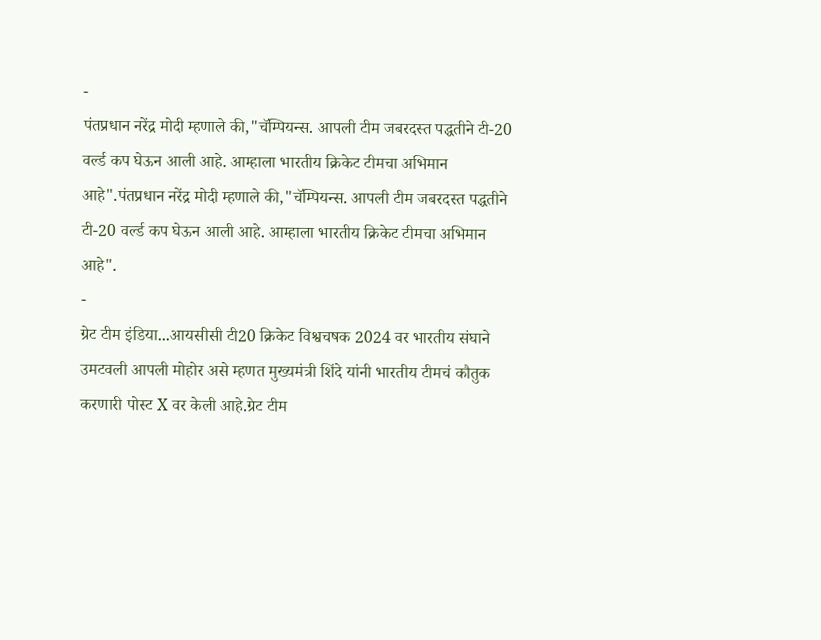-
पंतप्रधान नरेंद्र मोदी म्हणाले की,"चॅम्पियन्स. आपली टीम जबरदस्त पद्धतीने टी-20 वर्ल्ड कप घेऊन आली आहे. आम्हाला भारतीय क्रिकेट टीमचा अभिमान आहे".पंतप्रधान नरेंद्र मोदी म्हणाले की,"चॅम्पियन्स. आपली टीम जबरदस्त पद्धतीने टी-20 वर्ल्ड कप घेऊन आली आहे. आम्हाला भारतीय क्रिकेट टीमचा अभिमान आहे".
-
ग्रेट टीम इंडिया...आयसीसी टी20 क्रिकेट विश्वचषक 2024 वर भारतीय संघाने उमटवली आपली मोहोर असे म्हणत मुख्यमंत्री शिंदे यांनी भारतीय टीमचं कौतुक करणारी पोस्ट X वर केली आहे.ग्रेट टीम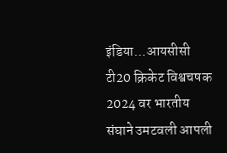इंडिया...आयसीसी टी20 क्रिकेट विश्वचषक 2024 वर भारतीय संघाने उमटवली आपली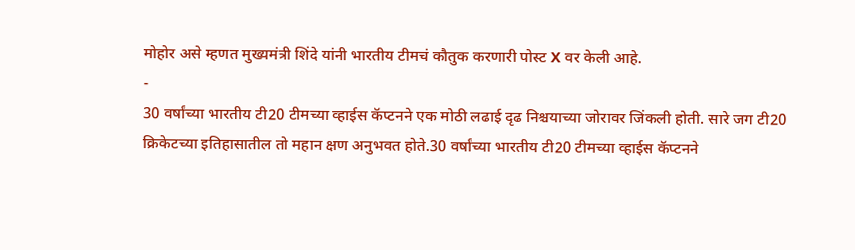मोहोर असे म्हणत मुख्यमंत्री शिंदे यांनी भारतीय टीमचं कौतुक करणारी पोस्ट X वर केली आहे.
-
30 वर्षांच्या भारतीय टी20 टीमच्या व्हाईस कॅप्टनने एक मोठी लढाई दृढ निश्चयाच्या जोरावर जिंकली होती. सारे जग टी20 क्रिकेटच्या इतिहासातील तो महान क्षण अनुभवत होते.30 वर्षांच्या भारतीय टी20 टीमच्या व्हाईस कॅप्टनने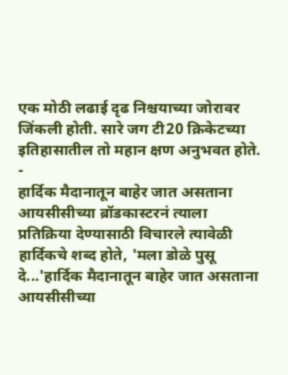एक मोठी लढाई दृढ निश्चयाच्या जोरावर जिंकली होती. सारे जग टी20 क्रिकेटच्या इतिहासातील तो महान क्षण अनुभवत होते.
-
हार्दिक मैदानातून बाहेर जात असताना आयसीसीच्या ब्रॉडकास्टरनं त्याला प्रतिक्रिया देण्यासाठी विचारले त्यावेळी हार्दिकचे शब्द होते, 'मला डोळे पुसू दे...'हार्दिक मैदानातून बाहेर जात असताना आयसीसीच्या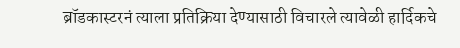ब्रॉडकास्टरनं त्याला प्रतिक्रिया देण्यासाठी विचारले त्यावेळी हार्दिकचे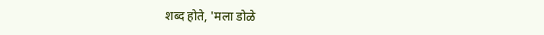शब्द होते, 'मला डोळे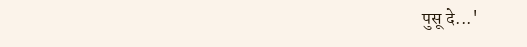पुसू दे...'